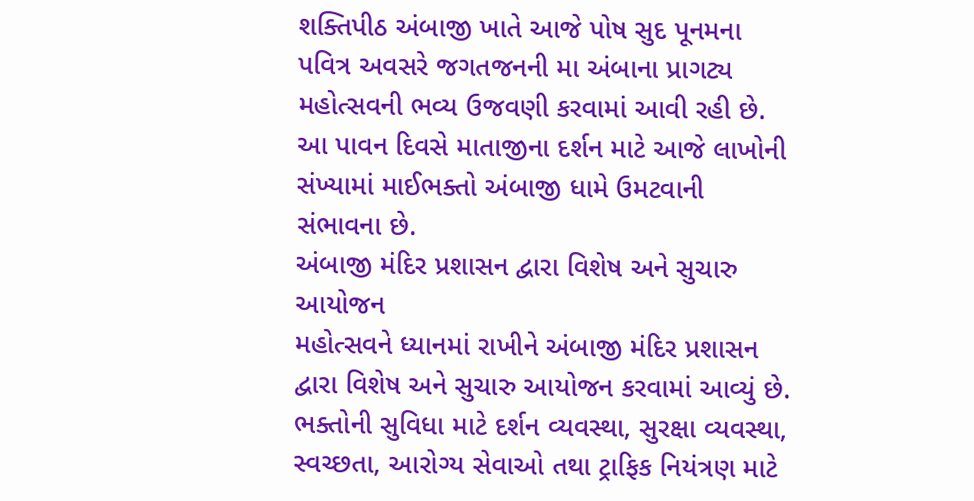શક્તિપીઠ અંબાજી ખાતે આજે પોષ સુદ પૂનમના પવિત્ર અવસરે જગતજનની મા અંબાના પ્રાગટ્ય મહોત્સવની ભવ્ય ઉજવણી કરવામાં આવી રહી છે. આ પાવન દિવસે માતાજીના દર્શન માટે આજે લાખોની સંખ્યામાં માઈભક્તો અંબાજી ધામે ઉમટવાની સંભાવના છે.
અંબાજી મંદિર પ્રશાસન દ્વારા વિશેષ અને સુચારુ આયોજન
મહોત્સવને ધ્યાનમાં રાખીને અંબાજી મંદિર પ્રશાસન દ્વારા વિશેષ અને સુચારુ આયોજન કરવામાં આવ્યું છે. ભક્તોની સુવિધા માટે દર્શન વ્યવસ્થા, સુરક્ષા વ્યવસ્થા, સ્વચ્છતા, આરોગ્ય સેવાઓ તથા ટ્રાફિક નિયંત્રણ માટે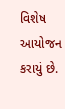વિશેષ આયોજન કરાયું છે.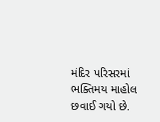મંદિર પરિસરમાં ભક્તિમય માહોલ છવાઈ ગયો છે.